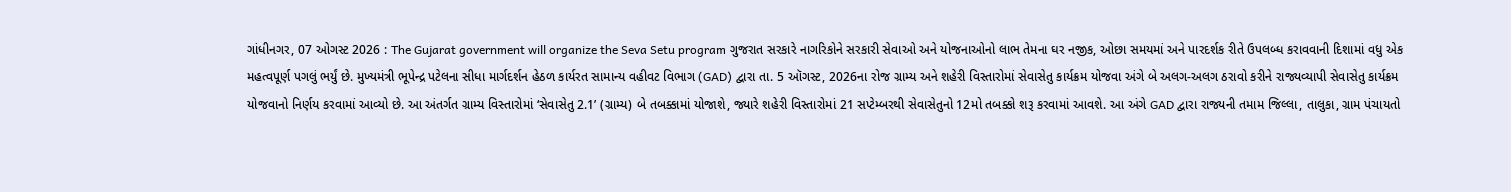ગાંધીનગર, 07 ઓગસ્ટ 2026 : The Gujarat government will organize the Seva Setu program ગુજરાત સરકારે નાગરિકોને સરકારી સેવાઓ અને યોજનાઓનો લાભ તેમના ઘર નજીક, ઓછા સમયમાં અને પારદર્શક રીતે ઉપલબ્ધ કરાવવાની દિશામાં વધુ એક મહત્વપૂર્ણ પગલું ભર્યું છે. મુખ્યમંત્રી ભૂપેન્દ્ર પટેલના સીધા માર્ગદર્શન હેઠળ કાર્યરત સામાન્ય વહીવટ વિભાગ (GAD) દ્વારા તા. 5 ઑગસ્ટ, 2026ના રોજ ગ્રામ્ય અને શહેરી વિસ્તારોમાં સેવાસેતુ કાર્યક્રમ યોજવા અંગે બે અલગ-અલગ ઠરાવો કરીને રાજ્યવ્યાપી સેવાસેતુ કાર્યક્રમ યોજવાનો નિર્ણય કરવામાં આવ્યો છે. આ અંતર્ગત ગ્રામ્ય વિસ્તારોમાં ‘સેવાસેતુ 2.1’ (ગ્રામ્ય) બે તબક્કામાં યોજાશે, જ્યારે શહેરી વિસ્તારોમાં 21 સપ્ટેમ્બરથી સેવાસેતુનો 12મો તબક્કો શરૂ કરવામાં આવશે. આ અંગે GAD દ્વારા રાજ્યની તમામ જિલ્લા, તાલુકા, ગ્રામ પંચાયતો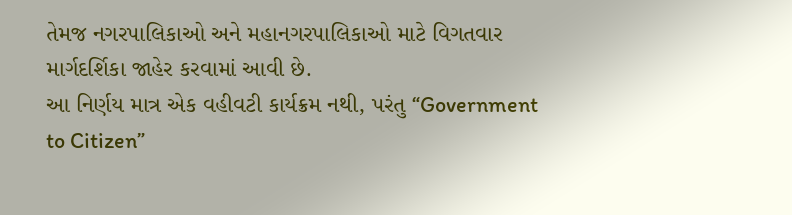તેમજ નગરપાલિકાઓ અને મહાનગરપાલિકાઓ માટે વિગતવાર માર્ગદર્શિકા જાહેર કરવામાં આવી છે.
આ નિર્ણય માત્ર એક વહીવટી કાર્યક્રમ નથી, પરંતુ “Government to Citizen”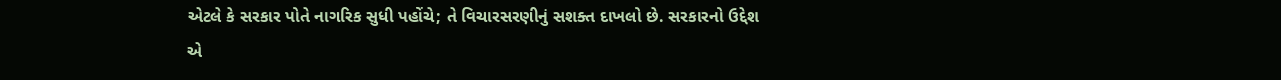એટલે કે સરકાર પોતે નાગરિક સુધી પહોંચે; તે વિચારસરણીનું સશક્ત દાખલો છે. સરકારનો ઉદ્દેશ એ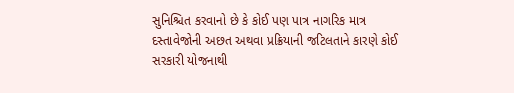સુનિશ્ચિત કરવાનો છે કે કોઈ પણ પાત્ર નાગરિક માત્ર દસ્તાવેજોની અછત અથવા પ્રક્રિયાની જટિલતાને કારણે કોઈ સરકારી યોજનાથી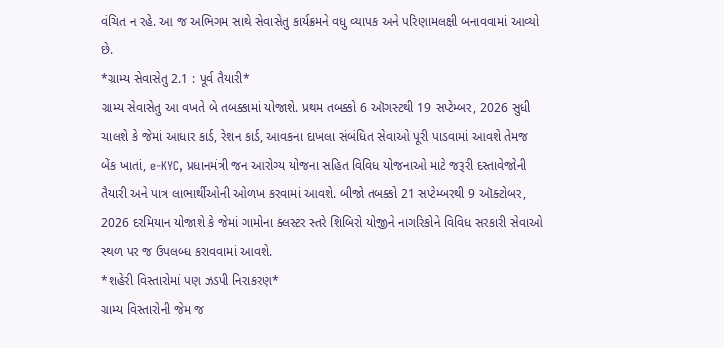વંચિત ન રહે. આ જ અભિગમ સાથે સેવાસેતુ કાર્યક્રમને વધુ વ્યાપક અને પરિણામલક્ષી બનાવવામાં આવ્યો છે.
*ગ્રામ્ય સેવાસેતુ 2.1 : પૂર્વ તૈયારી*
ગ્રામ્ય સેવાસેતુ આ વખતે બે તબક્કામાં યોજાશે. પ્રથમ તબક્કો 6 ઑગસ્ટથી 19 સપ્ટેમ્બર, 2026 સુધી ચાલશે કે જેમાં આધાર કાર્ડ, રેશન કાર્ડ, આવકના દાખલા સંબંધિત સેવાઓ પૂરી પાડવામાં આવશે તેમજ બેંક ખાતાં, e-KYC, પ્રધાનમંત્રી જન આરોગ્ય યોજના સહિત વિવિધ યોજનાઓ માટે જરૂરી દસ્તાવેજોની તૈયારી અને પાત્ર લાભાર્થીઓની ઓળખ કરવામાં આવશે. બીજો તબક્કો 21 સપ્ટેમ્બરથી 9 ઑક્ટોબર, 2026 દરમિયાન યોજાશે કે જેમાં ગામોના ક્લસ્ટર સ્તરે શિબિરો યોજીને નાગરિકોને વિવિધ સરકારી સેવાઓ સ્થળ પર જ ઉપલબ્ધ કરાવવામાં આવશે.
*શહેરી વિસ્તારોમાં પણ ઝડપી નિરાકરણ*
ગ્રામ્ય વિસ્તારોની જેમ જ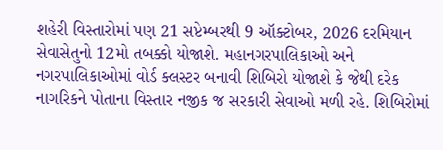શહેરી વિસ્તારોમાં પણ 21 સપ્ટેમ્બરથી 9 ઑક્ટોબર, 2026 દરમિયાન સેવાસેતુનો 12મો તબક્કો યોજાશે. મહાનગરપાલિકાઓ અને નગરપાલિકાઓમાં વોર્ડ ક્લસ્ટર બનાવી શિબિરો યોજાશે કે જેથી દરેક નાગરિકને પોતાના વિસ્તાર નજીક જ સરકારી સેવાઓ મળી રહે. શિબિરોમાં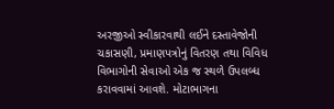અરજીઓ સ્વીકારવાથી લઈને દસ્તાવેજોની ચકાસણી, પ્રમાણપત્રોનું વિતરણ તથા વિવિધ વિભાગોની સેવાઓ એક જ સ્થળે ઉપલબ્ધ કરાવવામાં આવશે. મોટાભાગના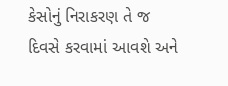કેસોનું નિરાકરણ તે જ દિવસે કરવામાં આવશે અને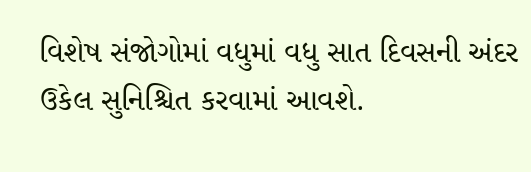વિશેષ સંજોગોમાં વધુમાં વધુ સાત દિવસની અંદર ઉકેલ સુનિશ્ચિત કરવામાં આવશે.